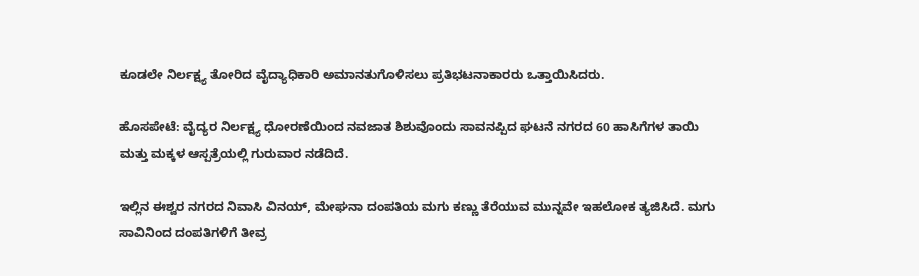ಕೂಡಲೇ ನಿರ್ಲಕ್ಷ್ಯ ತೋರಿದ ವೈದ್ಯಾಧಿಕಾರಿ ಅಮಾನತುಗೊಳಿಸಲು ಪ್ರತಿಭಟನಾಕಾರರು ಒತ್ತಾಯಿಸಿದರು.

ಹೊಸಪೇಟೆ: ವೈದ್ಯರ ನಿರ್ಲಕ್ಷ್ಯ ಧೋರಣೆಯಿಂದ ನವಜಾತ ಶಿಶುವೊಂದು ಸಾವನಪ್ಪಿದ ಘಟನೆ ನಗರದ 60 ಹಾಸಿಗೆಗಳ ತಾಯಿ ಮತ್ತು ಮಕ್ಕಳ ಆಸ್ಪತ್ರೆಯಲ್ಲಿ ಗುರುವಾರ ನಡೆದಿದೆ.

ಇಲ್ಲಿನ ಈಶ್ವರ ನಗರದ ನಿವಾಸಿ ವಿನಯ್, ಮೇಘನಾ ದಂಪತಿಯ ಮಗು ಕಣ್ಣು ತೆರೆಯುವ ಮುನ್ನವೇ ಇಹಲೋಕ ತ್ಯಜಿಸಿದೆ. ಮಗು ಸಾವಿನಿಂದ ದಂಪತಿಗಳಿಗೆ ತೀವ್ರ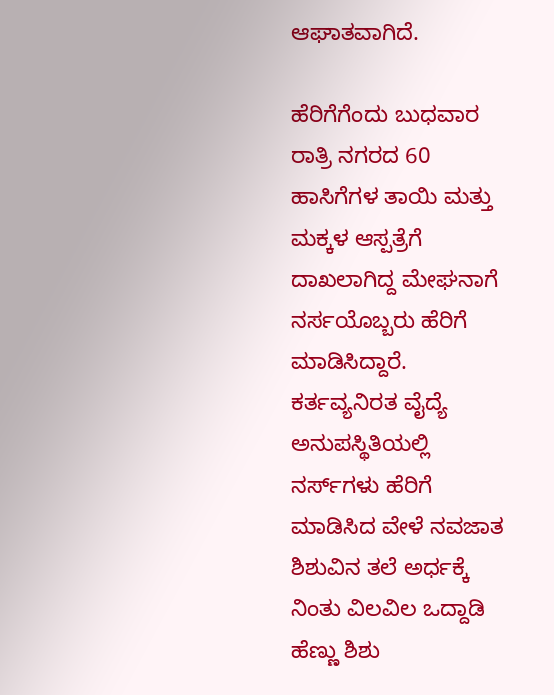ಆಘಾತವಾಗಿದೆ.

ಹೆರಿಗೆಗೆಂದು ಬುಧವಾರ ರಾತ್ರಿ ನಗರದ 60 ಹಾಸಿಗೆಗಳ ತಾಯಿ ಮತ್ತು ಮಕ್ಕಳ ಆಸ್ಪತ್ರೆಗೆ ದಾಖಲಾಗಿದ್ದ ಮೇಘನಾಗೆ ನರ್ಸಯೊಬ್ಬರು ಹೆರಿಗೆ ಮಾಡಿಸಿದ್ದಾರೆ. ಕರ್ತವ್ಯನಿರತ ವೈದ್ಯೆ ಅನುಪಸ್ಥಿತಿಯಲ್ಲಿ ನರ್ಸ್‌ಗಳು ಹೆರಿಗೆ ಮಾಡಿಸಿದ ವೇಳೆ ನವಜಾತ ಶಿಶುವಿನ ತಲೆ ಅರ್ಧಕ್ಕೆ ನಿಂತು ವಿಲವಿಲ ಒದ್ದಾಡಿ ಹೆಣ್ಣು ಶಿಶು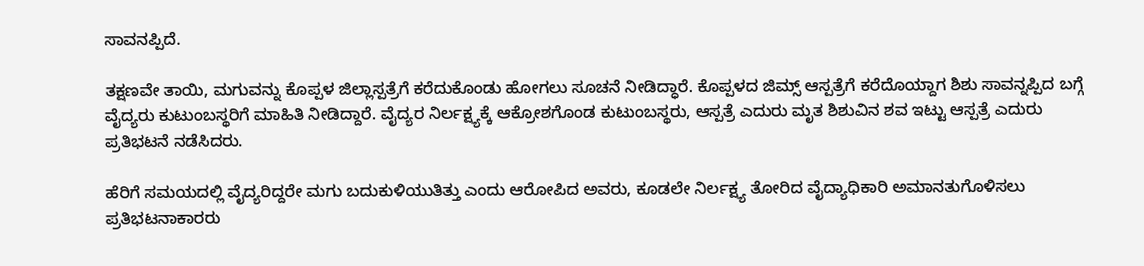ಸಾವನಪ್ಪಿದೆ.

ತಕ್ಷಣವೇ ತಾಯಿ, ಮಗುವನ್ನು ಕೊಪ್ಪಳ ಜಿಲ್ಲಾಸ್ಪತ್ರೆಗೆ ಕರೆದುಕೊಂಡು ಹೋಗಲು ಸೂಚನೆ ನೀಡಿದ್ಧಾರೆ. ಕೊಪ್ಪಳದ ಜಿಮ್ಸ್ ಆಸ್ಪತ್ರೆಗೆ ಕರೆದೊಯ್ದಾಗ ಶಿಶು ಸಾವನ್ನಪ್ಪಿದ ಬಗ್ಗೆ ವೈದ್ಯರು ಕುಟುಂಬಸ್ಥರಿಗೆ ಮಾಹಿತಿ ನೀಡಿದ್ದಾರೆ. ವೈದ್ಯರ ನಿರ್ಲಕ್ಷ್ಯಕ್ಕೆ ಆಕ್ರೋಶಗೊಂಡ ಕುಟುಂಬಸ್ಥರು, ಆಸ್ಪತ್ರೆ ಎದುರು ಮೃತ ಶಿಶುವಿನ ಶವ ಇಟ್ಟು ಆಸ್ಪತ್ರೆ ಎದುರು ಪ್ರತಿಭಟನೆ ನಡೆಸಿದರು.

ಹೆರಿಗೆ ಸಮಯದಲ್ಲಿ ವೈದ್ಯರಿದ್ದರೇ ಮಗು ಬದುಕುಳಿಯುತಿತ್ತು ಎಂದು ಆರೋಪಿದ ಅವರು, ಕೂಡಲೇ ನಿರ್ಲಕ್ಷ್ಯ ತೋರಿದ ವೈದ್ಯಾಧಿಕಾರಿ ಅಮಾನತುಗೊಳಿಸಲು ಪ್ರತಿಭಟನಾಕಾರರು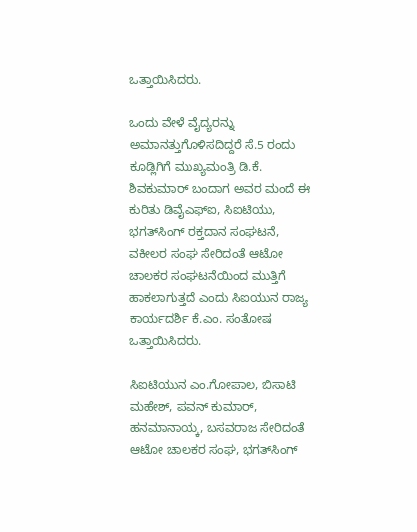ಒತ್ತಾಯಿಸಿದರು.

ಒಂದು ವೇಳೆ ವೈದ್ಯರನ್ನು ಅಮಾನತ್ತುಗೊಳಿಸದಿದ್ದರೆ ಸೆ.5 ರಂದು ಕೂಡ್ಲಿಗಿಗೆ ಮುಖ್ಯಮಂತ್ರಿ ಡಿ.ಕೆ. ಶಿವಕುಮಾರ್‌ ಬಂದಾಗ ಅವರ ಮಂದೆ ಈ ಕುರಿತು ಡಿವೈಎಫ್‌ಐ, ಸಿಐಟಿಯು, ಭಗತ್‌ಸಿಂಗ್‌ ರಕ್ತದಾನ ಸಂಘಟನೆ, ವಕೀಲರ ಸಂಘ ಸೇರಿದಂತೆ ಆಟೋ ಚಾಲಕರ ಸಂಘಟನೆಯಿಂದ ಮುತ್ತಿಗೆ ಹಾಕಲಾಗುತ್ತದೆ ಎಂದು ಸಿಐಯುನ ರಾಜ್ಯ ಕಾರ್ಯದರ್ಶಿ ಕೆ.ಎಂ. ಸಂತೋಷ ಒತ್ತಾಯಿಸಿದರು.

ಸಿಐಟಿಯುನ ಎಂ.ಗೋಪಾಲ, ಬಿಸಾಟಿ ಮಹೇಶ್‌, ಪವನ್‌ ಕುಮಾರ್, ಹನಮಾನಾಯ್ಕ, ಬಸವರಾಜ ಸೇರಿದಂತೆ ಆಟೋ ಚಾಲಕರ ಸಂಘ, ಭಗತ್‌ಸಿಂಗ್‌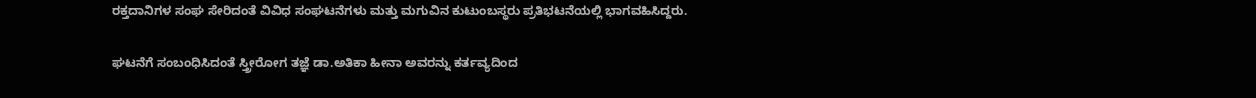ರಕ್ತದಾನಿಗಳ ಸಂಘ ಸೇರಿದಂತೆ ವಿವಿಧ ಸಂಘಟನೆಗಳು ಮತ್ತು ಮಗುವಿನ ಕುಟುಂಬಸ್ಥರು ಪ್ರತಿಭಟನೆಯಲ್ಲಿ ಭಾಗವಹಿಸಿದ್ದರು.

ಘಟನೆಗೆ ಸಂಬಂಧಿಸಿದಂತೆ ಸ್ತ್ರೀರೋಗ ತಜ್ಞೆ ಡಾ.ಅತಿಕಾ ಹೀನಾ ಅವರನ್ನು ಕರ್ತವ್ಯದಿಂದ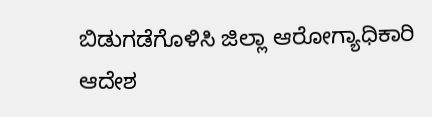ಬಿಡುಗಡೆಗೊಳಿಸಿ ಜಿಲ್ಲಾ ಆರೋಗ್ಯಾಧಿಕಾರಿ ಆದೇಶ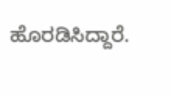ಹೊರಡಿಸಿದ್ದಾರೆ.